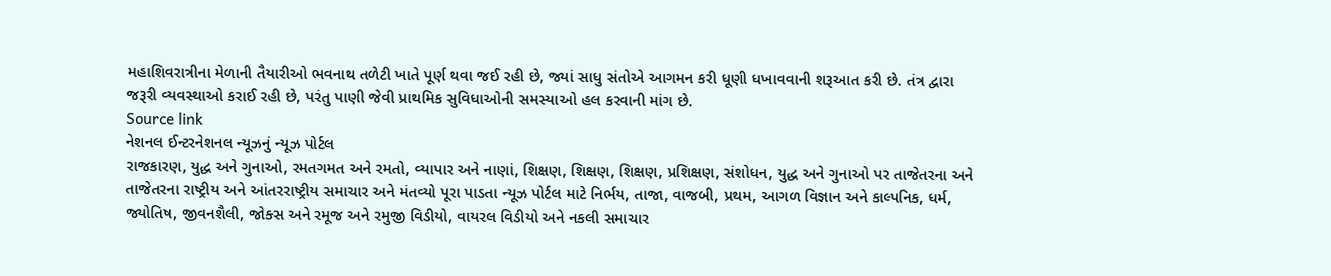મહાશિવરાત્રીના મેળાની તૈયારીઓ ભવનાથ તળેટી ખાતે પૂર્ણ થવા જઈ રહી છે, જ્યાં સાધુ સંતોએ આગમન કરી ધૂણી ધખાવવાની શરૂઆત કરી છે. તંત્ર દ્વારા જરૂરી વ્યવસ્થાઓ કરાઈ રહી છે, પરંતુ પાણી જેવી પ્રાથમિક સુવિધાઓની સમસ્યાઓ હલ કરવાની માંગ છે.
Source link
નેશનલ ઈન્ટરનેશનલ ન્યૂઝનું ન્યૂઝ પોર્ટલ
રાજકારણ, યુદ્ધ અને ગુનાઓ, રમતગમત અને રમતો, વ્યાપાર અને નાણાં, શિક્ષણ, શિક્ષણ, શિક્ષણ, પ્રશિક્ષણ, સંશોધન, યુદ્ધ અને ગુનાઓ પર તાજેતરના અને તાજેતરના રાષ્ટ્રીય અને આંતરરાષ્ટ્રીય સમાચાર અને મંતવ્યો પૂરા પાડતા ન્યૂઝ પોર્ટલ માટે નિર્ભય, તાજા, વાજબી, પ્રથમ, આગળ વિજ્ઞાન અને કાલ્પનિક, ધર્મ, જ્યોતિષ, જીવનશૈલી, જોક્સ અને રમૂજ અને રમુજી વિડીયો, વાયરલ વિડીયો અને નકલી સમાચાર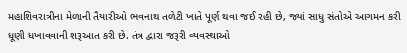મહાશિવરાત્રીના મેળાની તૈયારીઓ ભવનાથ તળેટી ખાતે પૂર્ણ થવા જઈ રહી છે, જ્યાં સાધુ સંતોએ આગમન કરી ધૂણી ધખાવવાની શરૂઆત કરી છે. તંત્ર દ્વારા જરૂરી વ્યવસ્થાઓ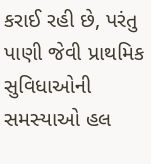કરાઈ રહી છે, પરંતુ પાણી જેવી પ્રાથમિક સુવિધાઓની સમસ્યાઓ હલ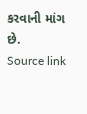કરવાની માંગ છે.
Source link